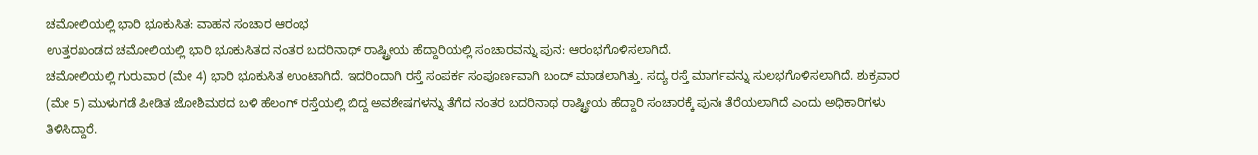ಚಮೋಲಿಯಲ್ಲಿ ಭಾರಿ ಭೂಕುಸಿತ: ವಾಹನ ಸಂಚಾರ ಆರಂಭ
ಉತ್ತರಖಂಡದ ಚಮೋಲಿಯಲ್ಲಿ ಭಾರಿ ಭೂಕುಸಿತದ ನಂತರ ಬದರಿನಾಥ್ ರಾಷ್ಟ್ರೀಯ ಹೆದ್ದಾರಿಯಲ್ಲಿ ಸಂಚಾರವನ್ನು ಪುನ: ಆರಂಭಗೊಳಿಸಲಾಗಿದೆ.
ಚಮೋಲಿಯಲ್ಲಿ ಗುರುವಾರ (ಮೇ 4) ಭಾರಿ ಭೂಕುಸಿತ ಉಂಟಾಗಿದೆ. ಇದರಿಂದಾಗಿ ರಸ್ತೆ ಸಂಪರ್ಕ ಸಂಪೂರ್ಣವಾಗಿ ಬಂದ್ ಮಾಡಲಾಗಿತ್ತು. ಸದ್ಯ ರಸ್ತೆ ಮಾರ್ಗವನ್ನು ಸುಲಭಗೊಳಿಸಲಾಗಿದೆ. ಶುಕ್ರವಾರ (ಮೇ 5) ಮುಳುಗಡೆ ಪೀಡಿತ ಜೋಶಿಮಠದ ಬಳಿ ಹೆಲಂಗ್ ರಸ್ತೆಯಲ್ಲಿ ಬಿದ್ದ ಅವಶೇಷಗಳನ್ನು ತೆಗೆದ ನಂತರ ಬದರಿನಾಥ ರಾಷ್ಟ್ರೀಯ ಹೆದ್ದಾರಿ ಸಂಚಾರಕ್ಕೆ ಪುನಃ ತೆರೆಯಲಾಗಿದೆ ಎಂದು ಅಧಿಕಾರಿಗಳು ತಿಳಿಸಿದ್ದಾರೆ.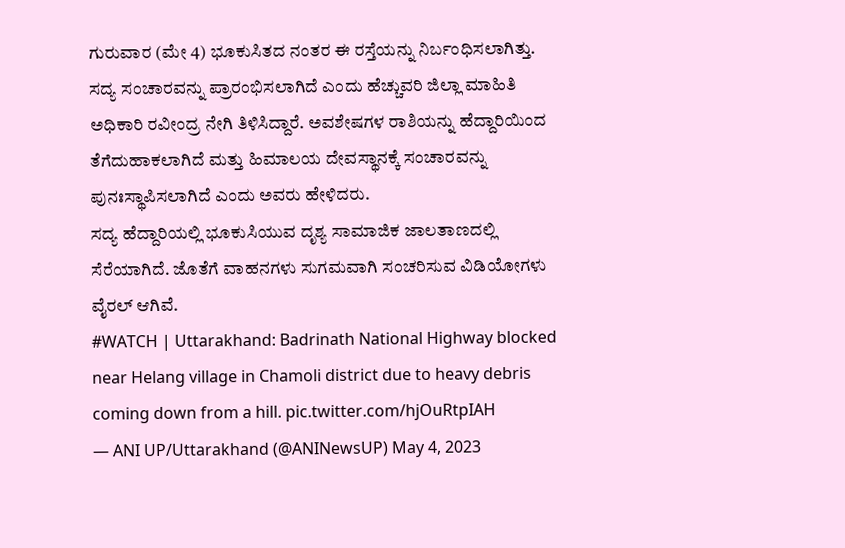ಗುರುವಾರ (ಮೇ 4) ಭೂಕುಸಿತದ ನಂತರ ಈ ರಸ್ತೆಯನ್ನು ನಿರ್ಬಂಧಿಸಲಾಗಿತ್ತು. ಸದ್ಯ ಸಂಚಾರವನ್ನು ಪ್ರಾರಂಭಿಸಲಾಗಿದೆ ಎಂದು ಹೆಚ್ಚುವರಿ ಜಿಲ್ಲಾ ಮಾಹಿತಿ ಅಧಿಕಾರಿ ರವೀಂದ್ರ ನೇಗಿ ತಿಳಿಸಿದ್ದಾರೆ. ಅವಶೇಷಗಳ ರಾಶಿಯನ್ನು ಹೆದ್ದಾರಿಯಿಂದ ತೆಗೆದುಹಾಕಲಾಗಿದೆ ಮತ್ತು ಹಿಮಾಲಯ ದೇವಸ್ಥಾನಕ್ಕೆ ಸಂಚಾರವನ್ನು ಪುನಃಸ್ಥಾಪಿಸಲಾಗಿದೆ ಎಂದು ಅವರು ಹೇಳಿದರು.
ಸದ್ಯ ಹೆದ್ದಾರಿಯಲ್ಲಿ ಭೂಕುಸಿಯುವ ದೃಶ್ಯ ಸಾಮಾಜಿಕ ಜಾಲತಾಣದಲ್ಲಿ ಸೆರೆಯಾಗಿದೆ. ಜೊತೆಗೆ ವಾಹನಗಳು ಸುಗಮವಾಗಿ ಸಂಚರಿಸುವ ವಿಡಿಯೋಗಳು ವೈರಲ್ ಆಗಿವೆ.
#WATCH | Uttarakhand: Badrinath National Highway blocked near Helang village in Chamoli district due to heavy debris coming down from a hill. pic.twitter.com/hjOuRtpIAH
— ANI UP/Uttarakhand (@ANINewsUP) May 4, 2023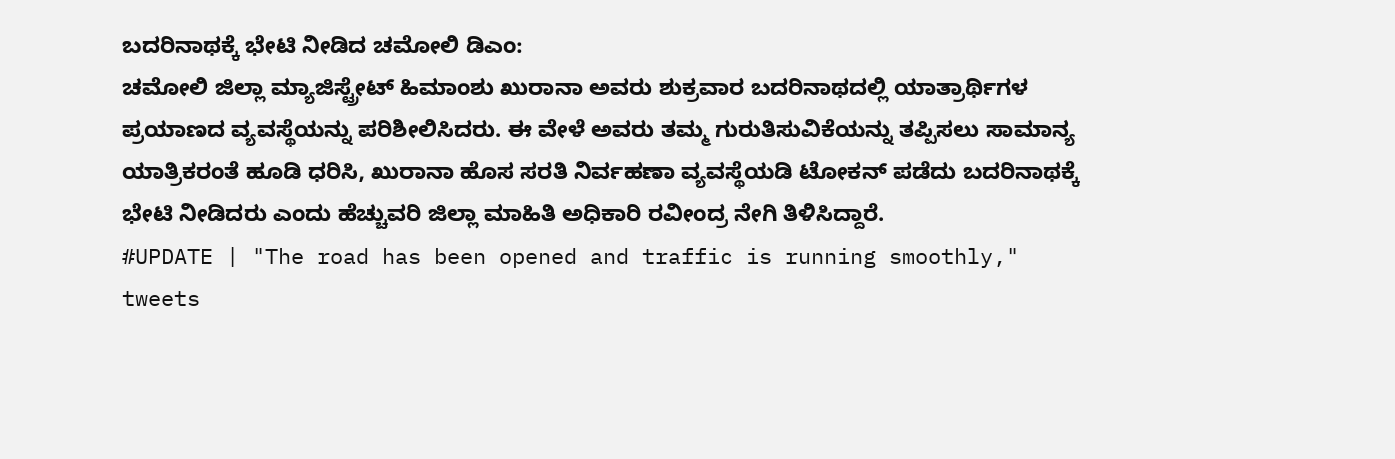ಬದರಿನಾಥಕ್ಕೆ ಭೇಟಿ ನೀಡಿದ ಚಮೋಲಿ ಡಿಎಂ:
ಚಮೋಲಿ ಜಿಲ್ಲಾ ಮ್ಯಾಜಿಸ್ಟ್ರೇಟ್ ಹಿಮಾಂಶು ಖುರಾನಾ ಅವರು ಶುಕ್ರವಾರ ಬದರಿನಾಥದಲ್ಲಿ ಯಾತ್ರಾರ್ಥಿಗಳ ಪ್ರಯಾಣದ ವ್ಯವಸ್ಥೆಯನ್ನು ಪರಿಶೀಲಿಸಿದರು. ಈ ವೇಳೆ ಅವರು ತಮ್ಮ ಗುರುತಿಸುವಿಕೆಯನ್ನು ತಪ್ಪಿಸಲು ಸಾಮಾನ್ಯ ಯಾತ್ರಿಕರಂತೆ ಹೂಡಿ ಧರಿಸಿ, ಖುರಾನಾ ಹೊಸ ಸರತಿ ನಿರ್ವಹಣಾ ವ್ಯವಸ್ಥೆಯಡಿ ಟೋಕನ್ ಪಡೆದು ಬದರಿನಾಥಕ್ಕೆ ಭೇಟಿ ನೀಡಿದರು ಎಂದು ಹೆಚ್ಚುವರಿ ಜಿಲ್ಲಾ ಮಾಹಿತಿ ಅಧಿಕಾರಿ ರವೀಂದ್ರ ನೇಗಿ ತಿಳಿಸಿದ್ದಾರೆ.
#UPDATE | "The road has been opened and traffic is running smoothly," tweets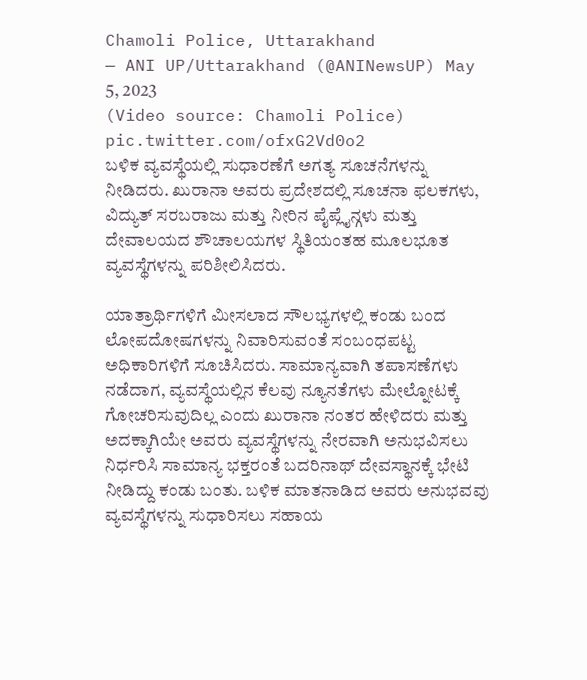Chamoli Police, Uttarakhand
— ANI UP/Uttarakhand (@ANINewsUP) May 5, 2023
(Video source: Chamoli Police) pic.twitter.com/ofxG2Vd0o2
ಬಳಿಕ ವ್ಯವಸ್ಥೆಯಲ್ಲಿ ಸುಧಾರಣೆಗೆ ಅಗತ್ಯ ಸೂಚನೆಗಳನ್ನು ನೀಡಿದರು. ಖುರಾನಾ ಅವರು ಪ್ರದೇಶದಲ್ಲಿ ಸೂಚನಾ ಫಲಕಗಳು, ವಿದ್ಯುತ್ ಸರಬರಾಜು ಮತ್ತು ನೀರಿನ ಪೈಪ್ಲೈನ್ಗಳು ಮತ್ತು ದೇವಾಲಯದ ಶೌಚಾಲಯಗಳ ಸ್ಥಿತಿಯಂತಹ ಮೂಲಭೂತ ವ್ಯವಸ್ಥೆಗಳನ್ನು ಪರಿಶೀಲಿಸಿದರು.

ಯಾತ್ರಾರ್ಥಿಗಳಿಗೆ ಮೀಸಲಾದ ಸೌಲಭ್ಯಗಳಲ್ಲಿ ಕಂಡು ಬಂದ ಲೋಪದೋಷಗಳನ್ನು ನಿವಾರಿಸುವಂತೆ ಸಂಬಂಧಪಟ್ಟ ಅಧಿಕಾರಿಗಳಿಗೆ ಸೂಚಿಸಿದರು. ಸಾಮಾನ್ಯವಾಗಿ ತಪಾಸಣೆಗಳು ನಡೆದಾಗ, ವ್ಯವಸ್ಥೆಯಲ್ಲಿನ ಕೆಲವು ನ್ಯೂನತೆಗಳು ಮೇಲ್ನೋಟಕ್ಕೆ ಗೋಚರಿಸುವುದಿಲ್ಲ ಎಂದು ಖುರಾನಾ ನಂತರ ಹೇಳಿದರು ಮತ್ತು ಅದಕ್ಕಾಗಿಯೇ ಅವರು ವ್ಯವಸ್ಥೆಗಳನ್ನು ನೇರವಾಗಿ ಅನುಭವಿಸಲು ನಿರ್ಧರಿಸಿ ಸಾಮಾನ್ಯ ಭಕ್ತರಂತೆ ಬದರಿನಾಥ್ ದೇವಸ್ಥಾನಕ್ಕೆ ಭೇಟಿ ನೀಡಿದ್ದು ಕಂಡು ಬಂತು. ಬಳಿಕ ಮಾತನಾಡಿದ ಅವರು ಅನುಭವವು ವ್ಯವಸ್ಥೆಗಳನ್ನು ಸುಧಾರಿಸಲು ಸಹಾಯ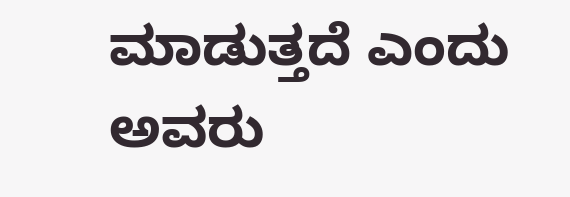ಮಾಡುತ್ತದೆ ಎಂದು ಅವರು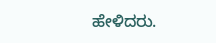ಹೇಳಿದರು.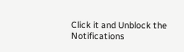Click it and Unblock the Notifications